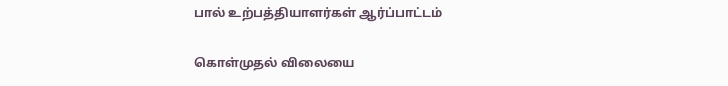பால் உற்பத்தியாளர்கள் ஆர்ப்பாட்டம்

கொள்முதல் விலையை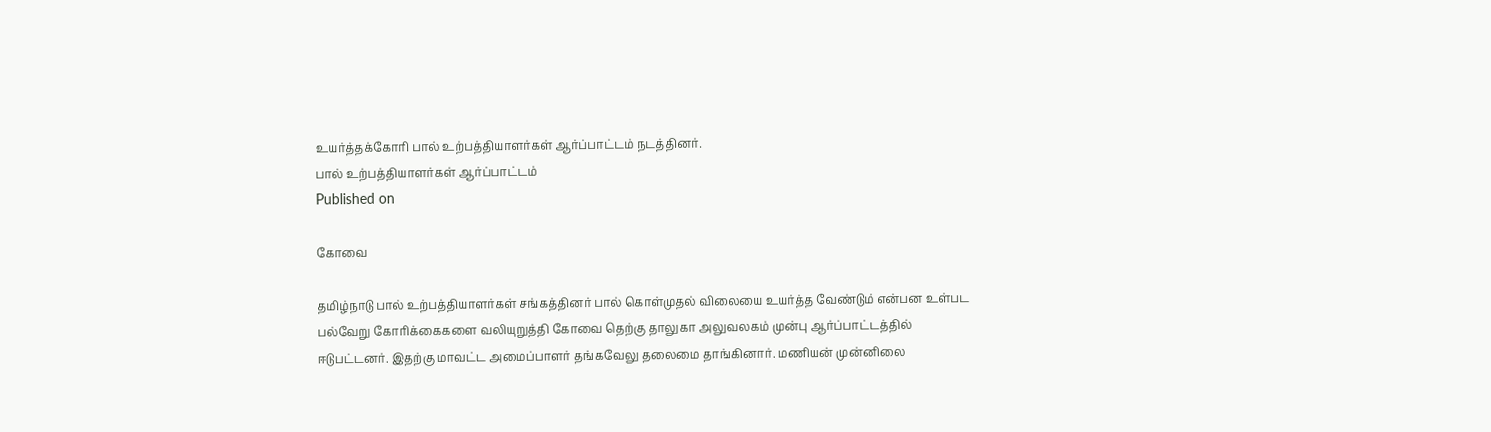உயர்த்தக்கோரி பால் உற்பத்தியாளர்கள் ஆர்ப்பாட்டம் நடத்தினர்.
பால் உற்பத்தியாளர்கள் ஆர்ப்பாட்டம்
Published on

கோவை

தமிழ்நாடு பால் உற்பத்தியாளர்கள் சங்கத்தினர் பால் கொள்முதல் விலையை உயர்த்த வேண்டும் என்பன உள்பட பல்வேறு கோரிக்கைகளை வலியுறுத்தி கோவை தெற்கு தாலுகா அலுவலகம் முன்பு ஆர்ப்பாட்டத்தில் ஈடுபட்டனர். இதற்கு மாவட்ட அமைப்பாளர் தங்கவேலு தலைமை தாங்கினார். மணியன் முன்னிலை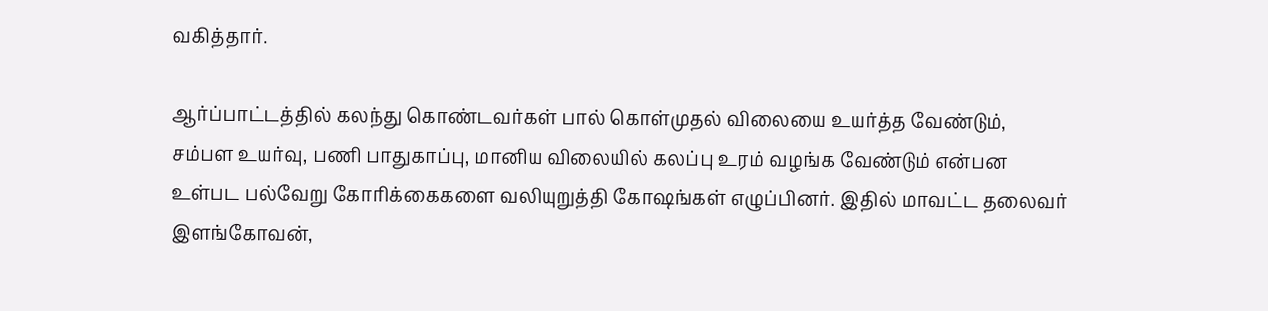வகித்தார்.

ஆர்ப்பாட்டத்தில் கலந்து கொண்டவர்கள் பால் கொள்முதல் விலையை உயர்த்த வேண்டும், சம்பள உயர்வு, பணி பாதுகாப்பு, மானிய விலையில் கலப்பு உரம் வழங்க வேண்டும் என்பன உள்பட பல்வேறு கோரிக்கைகளை வலியுறுத்தி கோஷங்கள் எழுப்பினர். இதில் மாவட்ட தலைவர் இளங்கோவன்,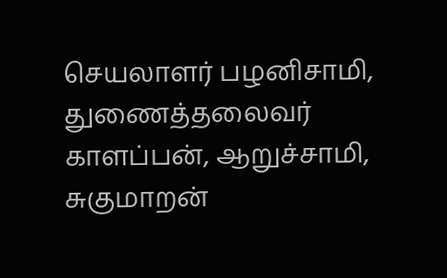செயலாளர் பழனிசாமி, துணைத்தலைவர் காளப்பன், ஆறுச்சாமி, சுகுமாறன்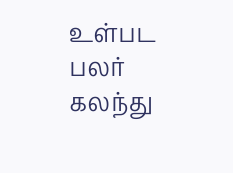உள்பட பலர் கலந்து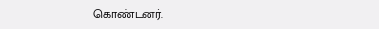கொண்டனர்.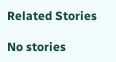Related Stories

No stories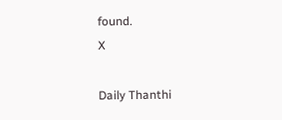found.
X

Daily Thanthi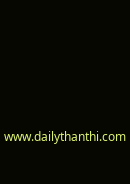www.dailythanthi.com